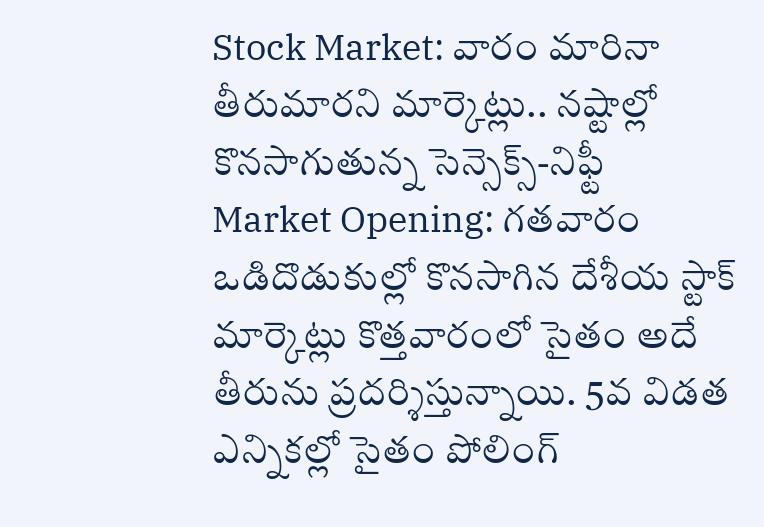Stock Market: వారం మారినా తీరుమారని మార్కెట్లు.. నష్టాల్లో కొనసాగుతున్న సెన్సెక్స్-నిఫ్టీ
Market Opening: గతవారం ఒడిదొడుకుల్లో కొనసాగిన దేశీయ స్టాక్ మార్కెట్లు కొత్తవారంలో సైతం అదే తీరును ప్రదర్శిస్తున్నాయి. 5వ విడత ఎన్నికల్లో సైతం పోలింగ్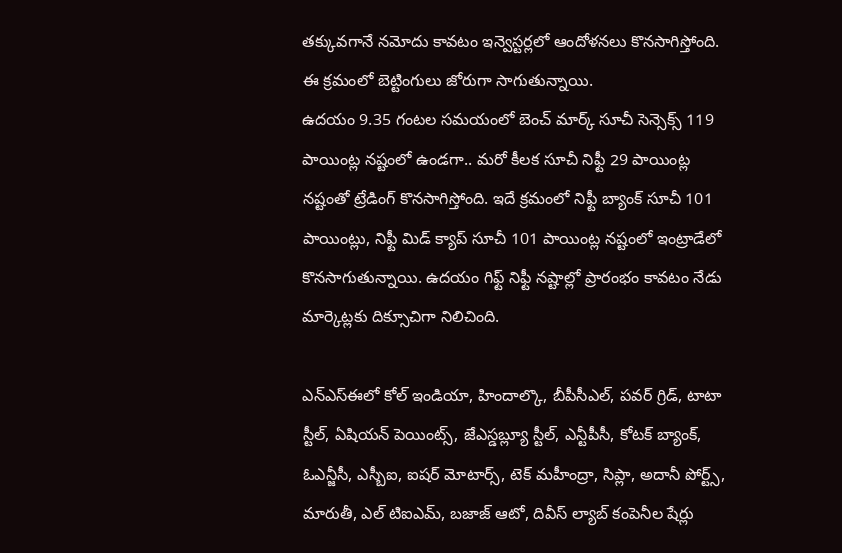తక్కువగానే నమోదు కావటం ఇన్వెస్టర్లలో ఆందోళనలు కొనసాగిస్తోంది. ఈ క్రమంలో బెట్టింగులు జోరుగా సాగుతున్నాయి.
ఉదయం 9.35 గంటల సమయంలో బెంచ్ మార్క్ సూచీ సెన్సెక్స్ 119 పాయింట్ల నష్టంలో ఉండగా.. మరో కీలక సూచీ నిఫ్టీ 29 పాయింట్ల నష్టంతో ట్రేడింగ్ కొనసాగిస్తోంది. ఇదే క్రమంలో నిఫ్టీ బ్యాంక్ సూచీ 101 పాయింట్లు, నిఫ్టీ మిడ్ క్యాప్ సూచీ 101 పాయింట్ల నష్టంలో ఇంట్రాడేలో కొనసాగుతున్నాయి. ఉదయం గిఫ్ట్ నిఫ్టీ నష్టాల్లో ప్రారంభం కావటం నేడు మార్కెట్లకు దిక్సూచిగా నిలిచింది.

ఎన్ఎస్ఈలో కోల్ ఇండియా, హిందాల్కొ, బీపీసీఎల్, పవర్ గ్రిడ్, టాటా స్టీల్, ఏషియన్ పెయింట్స్, జేఎస్డబ్ల్యూ స్టీల్, ఎన్టీపీసీ, కోటక్ బ్యాంక్, ఓఎన్జీసీ, ఎస్బీఐ, ఐషర్ మోటార్స్, టెక్ మహీంద్రా, సిప్లా, అదానీ పోర్ట్స్, మారుతీ, ఎల్ టిఐఎమ్, బజాజ్ ఆటో, దివీస్ ల్యాబ్ కంపెనీల షేర్లు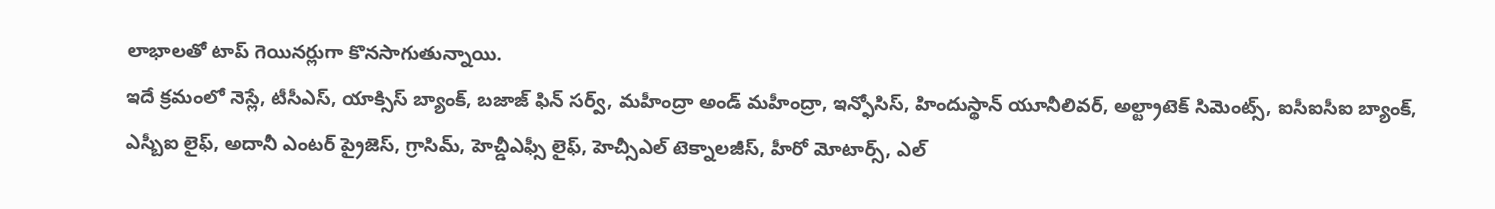లాభాలతో టాప్ గెయినర్లుగా కొనసాగుతున్నాయి.
ఇదే క్రమంలో నెస్లే, టీసీఎస్, యాక్సిస్ బ్యాంక్, బజాజ్ ఫిన్ సర్వ్, మహీంద్రా అండ్ మహీంద్రా, ఇన్ఫోసిస్, హిందుస్థాన్ యూనీలివర్, అల్ట్రాటెక్ సిమెంట్స్, ఐసీఐసీఐ బ్యాంక్, ఎస్బీఐ లైఫ్, అదానీ ఎంటర్ ప్రైజెస్, గ్రాసిమ్, హెచ్డీఎఫ్సీ లైఫ్, హెచ్సీఎల్ టెక్నాలజీస్, హీరో మోటార్స్, ఎల్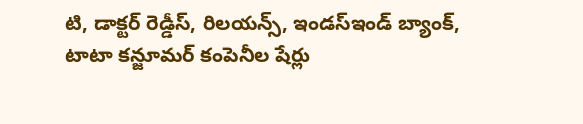టి, డాక్టర్ రెడ్డీస్, రిలయన్స్, ఇండస్ఇండ్ బ్యాంక్, టాటా కన్జూమర్ కంపెనీల షేర్లు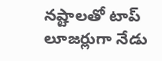నష్టాలతో టాప్ లూజర్లుగా నేడు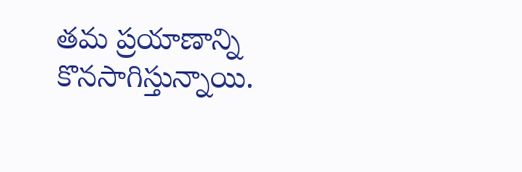తమ ప్రయాణాన్ని కొనసాగిస్తున్నాయి.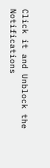Click it and Unblock the Notifications